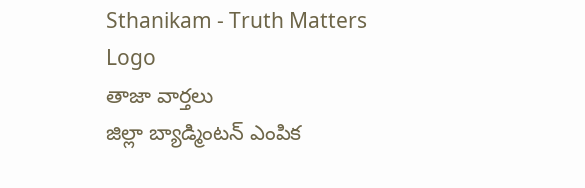Sthanikam - Truth Matters
Logo
తాజా వార్తలు
జిల్లా బ్యాడ్మింటన్ ఎంపిక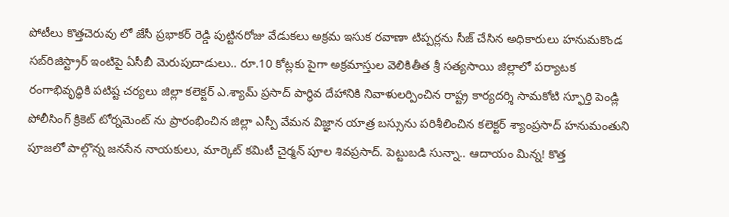పోటీలు కొత్తచెరువు లో జేసీ ప్రభాకర్ రెడ్డి పుట్టినరోజు వేడుకలు అక్రమ ఇసుక రవాణా టిప్పర్లను సీజ్ చేసిన అధికారులు హనుమకొండ సబ్‌రిజిస్ట్రార్ ఇంటిపై ఏసీబీ మెరుపుదాడులు.. రూ.10 కోట్లకు పైగా అక్రమాస్తుల వెలికితీత శ్రీ సత్యసాయి జిల్లాలో పర్యాటక రంగాభివృద్ధికి పటిష్ట చర్యలు జిల్లా కలెక్టర్ ఎ.శ్యామ్ ప్రసాద్ పార్థివ దేహానికి నివాళులర్పించిన రాష్ట్ర కార్యదర్శి సామకోటి స్ఫూర్తి పెండ్లి పోలీసింగ్ క్రికెట్ టోర్నమెంట్ ను ప్రారంభించిన జిల్లా ఎస్పీ వేమన విజ్ఞాన యాత్ర బస్సును పరిశీలించిన కలెక్టర్ శ్యాంప్రసాద్ హనుమంతుని పూజలో పాల్గొన్న జనసేన నాయకులు, మార్కెట్ కమిటీ చైర్మన్ పూల శివప్రసాద్. పెట్టుబడి సున్నా.. ఆదాయం మిన్న! కొత్త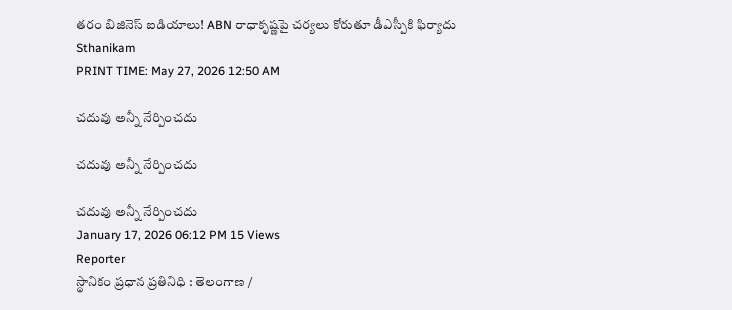తరం బిజినెస్ ఐడియాలు! ABN రాధాకృష్ణపై చర్యలు కోరుతూ డీఎస్పీకి ఫిర్యాదు
Sthanikam
PRINT TIME: May 27, 2026 12:50 AM

చదువు అన్నీ నేర్పించదు

చదువు అన్నీ నేర్పించదు

చదువు అన్నీ నేర్పించదు
January 17, 2026 06:12 PM 15 Views
Reporter
స్థానికం ప్రధాన ప్రతినిధి : తెలంగాణ /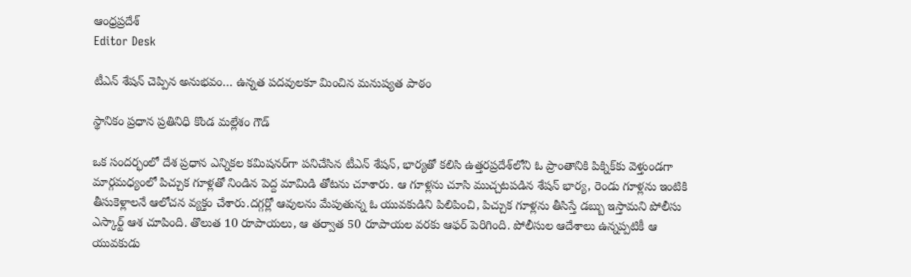ఆంధ్రప్రదేశ్
Editor Desk

టీఎన్ శేషన్ చెప్పిన అనుభవం… ఉన్నత పదవులకూ మించిన మనుష్యత పాఠం

స్థానికం ప్రధాన ప్రతినిధి కొండ మల్లేశం గౌడ్

ఒక సందర్భంలో దేశ ప్రధాన ఎన్నికల కమిషనర్‌గా పనిచేసిన టీఎన్ శేషన్, భార్యతో కలిసి ఉత్తరప్రదేశ్‌లోని ఓ ప్రాంతానికి పిక్నిక్‌కు వెళ్తుండగా మార్గమధ్యంలో పిచ్చుక గూళ్లతో నిండిన పెద్ద మామిడి తోటను చూశారు. ఆ గూళ్లను చూసి ముచ్చటపడిన శేషన్ భార్య, రెండు గూళ్లను ఇంటికి తీసుకెళ్లాలనే ఆలోచన వ్యక్తం చేశారు.దగ్గర్లో ఆవులను మేపుతున్న ఓ యువకుడిని పిలిపించి, పిచ్చుక గూళ్లను తీసిస్తే డబ్బు ఇస్తామని పోలీసు ఎస్కార్ట్ ఆశ చూపింది. తొలుత 10 రూపాయలు, ఆ తర్వాత 50 రూపాయల వరకు ఆఫర్ పెరిగింది. పోలీసుల ఆదేశాలు ఉన్నప్పటికీ ఆ యువకుడు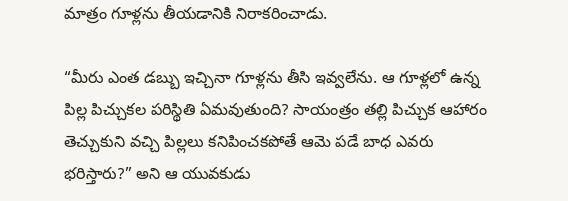మాత్రం గూళ్లను తీయడానికి నిరాకరించాడు.

“మీరు ఎంత డబ్బు ఇచ్చినా గూళ్లను తీసి ఇవ్వలేను. ఆ గూళ్లలో ఉన్న పిల్ల పిచ్చుకల పరిస్థితి ఏమవుతుంది? సాయంత్రం తల్లి పిచ్చుక ఆహారం తెచ్చుకుని వచ్చి పిల్లలు కనిపించకపోతే ఆమె పడే బాధ ఎవరు భరిస్తారు?” అని ఆ యువకుడు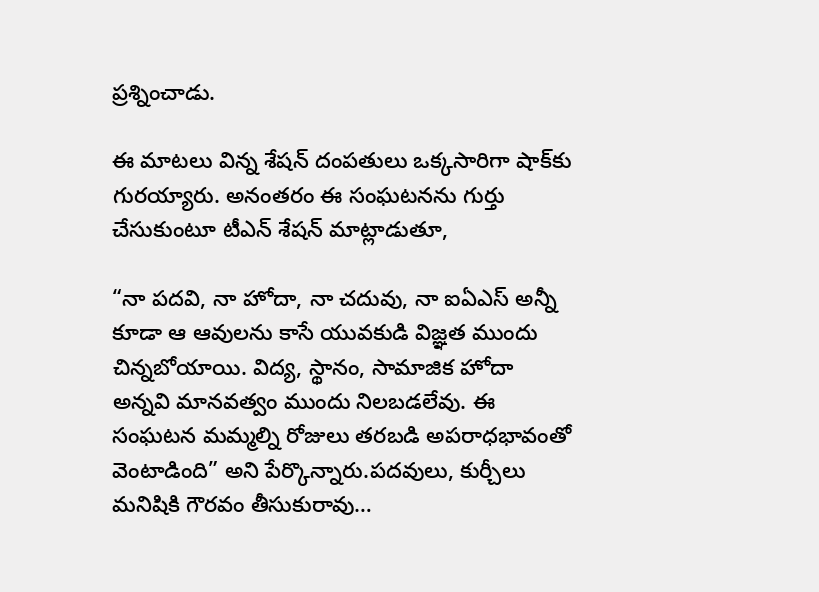ప్రశ్నించాడు.

ఈ మాటలు విన్న శేషన్ దంపతులు ఒక్కసారిగా షాక్‌కు గురయ్యారు. అనంతరం ఈ సంఘటనను గుర్తు చేసుకుంటూ టీఎన్ శేషన్ మాట్లాడుతూ,

“నా పదవి, నా హోదా, నా చదువు, నా ఐఏఎస్ అన్నీ కూడా ఆ ఆవులను కాసే యువకుడి విజ్ఞత ముందు చిన్నబోయాయి. విద్య, స్థానం, సామాజిక హోదా అన్నవి మానవత్వం ముందు నిలబడలేవు. ఈ సంఘటన మమ్మల్ని రోజులు తరబడి అపరాధభావంతో వెంటాడింది” అని పేర్కొన్నారు.పదవులు, కుర్చీలు మనిషికి గౌరవం తీసుకురావు…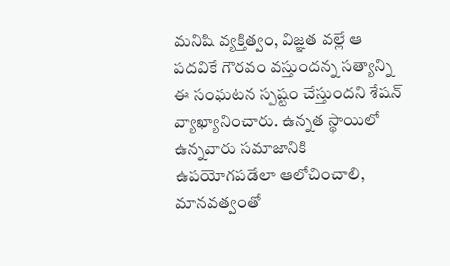మనిషి వ్యక్తిత్వం, విజ్ఞత వల్లే ఆ పదవికే గౌరవం వస్తుందన్న సత్యాన్ని ఈ సంఘటన స్పష్టం చేస్తుందని శేషన్ వ్యాఖ్యానించారు. ఉన్నత స్థాయిలో ఉన్నవారు సమాజానికి ఉపయోగపడేలా ఆలోచించాలి, మానవత్వంతో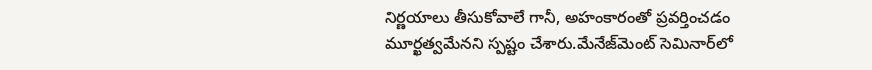నిర్ణయాలు తీసుకోవాలే గానీ, అహంకారంతో ప్రవర్తించడం మూర్ఖత్వమేనని స్పష్టం చేశారు.మేనేజ్‌మెంట్ సెమినార్‌లో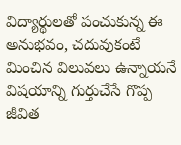విద్యార్థులతో పంచుకున్న ఈ అనుభవం, చదువుకంటే మించిన విలువలు ఉన్నాయనే విషయాన్ని గుర్తుచేసే గొప్ప జీవిత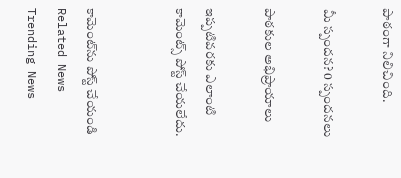పాఠంగా నిలిచింది.

మీ స్పందన? 0 స్పందనలు

పాఠకుల అభిప్రాయాలు

ఇప్పటివరకు ఎలాంటి కామెంట్స్ పోస్ట్ చేయలేదు.


కామెంట్‌ను పోస్ట్ చేయండి
Related News
Trending News